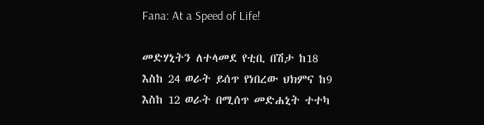Fana: At a Speed of Life!

መድሃኒትን ለተላመደ የቲቢ በሽታ ከ18 እስከ 24 ወራት ይሰጥ የነበረው ህክምና ከ9 እስከ 12 ወራት በሚሰጥ መድሐኒት ተተካ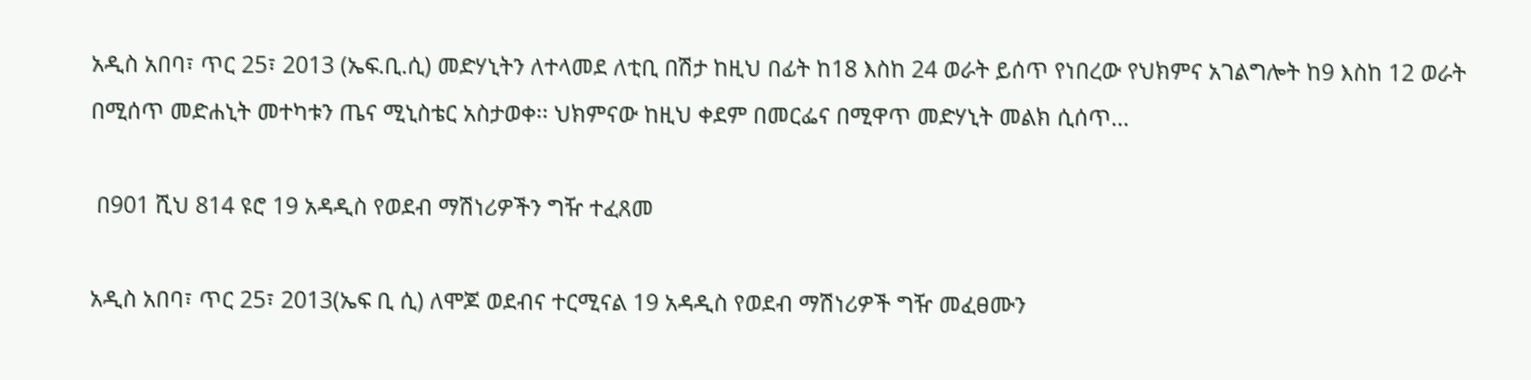አዲስ አበባ፣ ጥር 25፣ 2013 (ኤፍ.ቢ.ሲ) መድሃኒትን ለተላመደ ለቲቢ በሽታ ከዚህ በፊት ከ18 እስከ 24 ወራት ይሰጥ የነበረው የህክምና አገልግሎት ከ9 እስከ 12 ወራት በሚሰጥ መድሐኒት መተካቱን ጤና ሚኒስቴር አስታወቀ፡፡ ህክምናው ከዚህ ቀደም በመርፌና በሚዋጥ መድሃኒት መልክ ሲሰጥ…

 በ901 ሺህ 814 ዩሮ 19 አዳዲስ የወደብ ማሽነሪዎችን ግዥ ተፈጸመ

አዲስ አበባ፣ ጥር 25፣ 2013(ኤፍ ቢ ሲ) ለሞጆ ወደብና ተርሚናል 19 አዳዲስ የወደብ ማሽነሪዎች ግዥ መፈፀሙን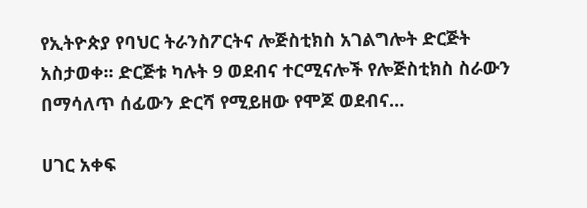የኢትዮጵያ የባህር ትራንስፖርትና ሎጅስቲክስ አገልግሎት ድርጅት አስታወቀ፡፡ ድርጅቱ ካሉት 9 ወደብና ተርሚናሎች የሎጅስቲክስ ስራውን በማሳለጥ ሰፊውን ድርሻ የሚይዘው የሞጆ ወደብና…

ሀገር አቀፍ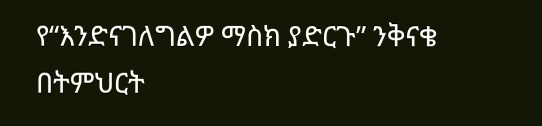የ“እንድናገለግልዎ ማስክ ያድርጉ” ንቅናቄ በትምህርት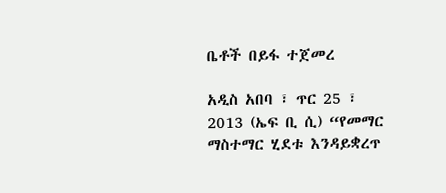ቤቶች በይፋ ተጀመረ

አዲስ አበባ ፣ ጥር 25 ፣ 2013 (ኤፍ ቢ ሲ) “የመማር ማስተማር ሂደቱ እንዳይቋረጥ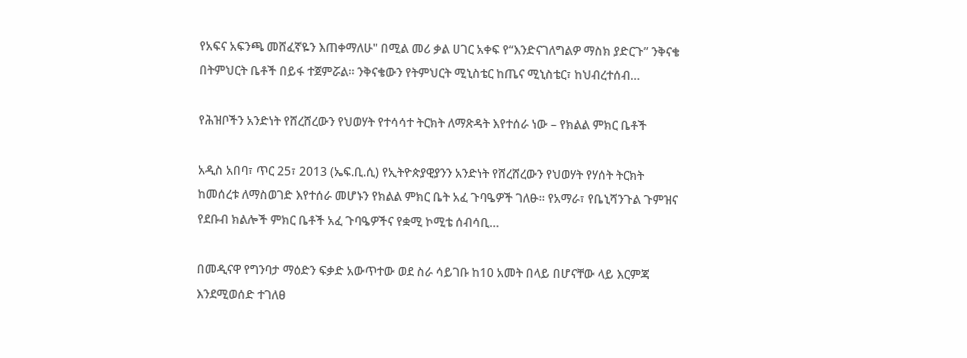የአፍና አፍንጫ መሸፈኛዬን እጠቀማለሁ" በሚል መሪ ቃል ሀገር አቀፍ የ“እንድናገለግልዎ ማስክ ያድርጉ” ንቅናቄ በትምህርት ቤቶች በይፋ ተጀምሯል። ንቅናቄውን የትምህርት ሚኒስቴር ከጤና ሚኒስቴር፣ ከህብረተሰብ…

የሕዝቦችን አንድነት የሸረሸረውን የህወሃት የተሳሳተ ትርክት ለማጽዳት እየተሰራ ነው – የክልል ምክር ቤቶች

አዲስ አበባ፣ ጥር 25፣ 2013 (ኤፍ.ቢ.ሲ) የኢትዮጵያዊያንን አንድነት የሸረሸረውን የህወሃት የሃሰት ትርክት ከመሰረቱ ለማስወገድ እየተሰራ መሆኑን የክልል ምክር ቤት አፈ ጉባዔዎች ገለፁ። የአማራ፣ የቤኒሻንጉል ጉምዝና የደቡብ ክልሎች ምክር ቤቶች አፈ ጉባዔዎችና የቋሚ ኮሚቴ ሰብሳቢ…

በመዲናዋ የግንባታ ማዕድን ፍቃድ አውጥተው ወደ ስራ ሳይገቡ ከ10 አመት በላይ በሆናቸው ላይ እርምጃ እንደሚወሰድ ተገለፀ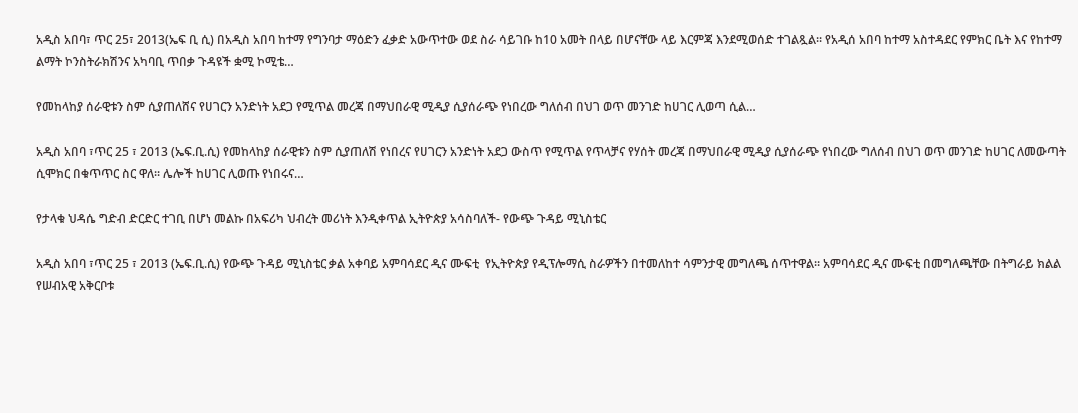አዲስ አበባ፣ ጥር 25፣ 2013(ኤፍ ቢ ሲ) በአዲስ አበባ ከተማ የግንባታ ማዕድን ፈቃድ አውጥተው ወደ ስራ ሳይገቡ ከ10 አመት በላይ በሆናቸው ላይ እርምጃ እንደሚወሰድ ተገልጿል፡፡ የአዲሰ አበባ ከተማ አስተዳደር የምክር ቤት እና የከተማ ልማት ኮንስትራክሽንና አካባቢ ጥበቃ ጉዳዩች ቋሚ ኮሚቴ…

የመከላከያ ሰራዊቱን ስም ሲያጠለሸና የሀገርን አንድነት አደጋ የሚጥል መረጃ በማህበራዊ ሚዲያ ሲያሰራጭ የነበረው ግለሰብ በህገ ወጥ መንገድ ከሀገር ሊወጣ ሲል…

አዲስ አበባ ፣ጥር 25 ፣ 2013 (ኤፍ.ቢ.ሲ) የመከላከያ ሰራዊቱን ስም ሲያጠለሽ የነበረና የሀገርን አንድነት አደጋ ውስጥ የሚጥል የጥላቻና የሃሰት መረጃ በማህበራዊ ሚዲያ ሲያሰራጭ የነበረው ግለሰብ በህገ ወጥ መንገድ ከሀገር ለመውጣት ሲሞክር በቁጥጥር ስር ዋለ፡፡ ሌሎች ከሀገር ሊወጡ የነበሩና…

የታላቁ ህዳሴ ግድብ ድርድር ተገቢ በሆነ መልኩ በአፍሪካ ህብረት መሪነት እንዲቀጥል ኢትዮጵያ አሳስባለች- የውጭ ጉዳይ ሚኒስቴር

አዲስ አበባ ፣ጥር 25 ፣ 2013 (ኤፍ.ቢ.ሲ) የውጭ ጉዳይ ሚኒስቴር ቃል አቀባይ አምባሳደር ዲና ሙፍቲ  የኢትዮጵያ የዲፕሎማሲ ስራዎችን በተመለከተ ሳምንታዊ መግለጫ ሰጥተዋል። አምባሳደር ዲና ሙፍቲ በመግለጫቸው በትግራይ ክልል የሠብአዊ አቅርቦቱ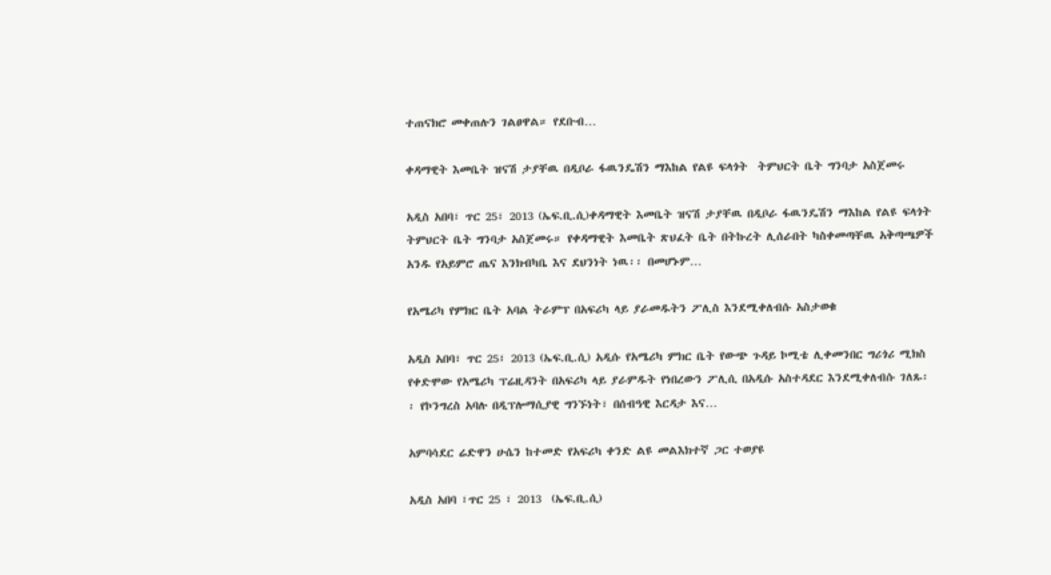ተጠናክሮ መቀጠሉን ገልፀዋል። የደቡብ…

ቀዳማዊት እመቤት ዝናሽ ታያቸዉ በዲቦራ ፋዉንዴሽን ማእከል የልዩ ፍላጎት  ትምህርት ቤት ግንባታ አስጀመሩ

አዲስ አበባ፣ ጥር 25፣ 2013 (ኤፍ.ቢ.ሲ)ቀዳማዊት እመቤት ዝናሽ ታያቸዉ በዲቦራ ፋዉንዴሽን ማእከል የልዩ ፍላጎት  ትምህርት ቤት ግንባታ አስጀመሩ። የቀዳማዊት እመቤት ጽህፈት ቤት በትኩረት ሊሰራበት ካስቀመጣቸዉ አቅጣጫዎች አንዱ የአይምሮ ጤና እንክብካቤ እና ደህንነት ነዉ፡፡ በመሆኑም…

የአሜሪካ የምክር ቤት አባል ትራምፕ በአፍሪካ ላይ ያራመዱትን ፖሊስ እንደሚቀለብሱ አስታወቁ

አዲስ አበባ፣ ጥር 25፣ 2013 (ኤፍ.ቢ.ሲ) አዲሱ የአሜሪካ ምክር ቤት የውጭ ጉዳይ ኮሚቴ ሊቀመንበር ግሪጎሪ ሚክስ የቀድሞው የአሜሪካ ፕሬዚዳንት በአፍሪካ ላይ ያራምዱት የነበረውን ፖሊሲ በአዲሱ አስተዳደር እንደሚቀለብሱ ገለጹ፡፡ የኮንግረስ አባሉ በዲፕሎማሲያዊ ግንኙነት፣ በሰብዓዊ እርዳታ እና…

አምባሳደር ሬድዋን ሁሴን ከተመድ የአፍሪካ ቀንድ ልዩ መልእክተኛ ጋር ተወያዩ

አዲስ አበባ ፣ጥር 25 ፣ 2013  (ኤፍ.ቢ.ሲ)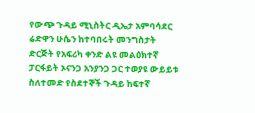የውጭ ጉዳይ ሚኒስትር ዲኤታ አምባሳደር ሬድዋን ሁሴን ከተባበሩት መንግስታት ድርጅት የአፍሪካ ቀንድ ልዩ መልዕክተኛ ፓርፋይት ኦናንጋ አንያንጋ ጋር ተወያዩ ውይይቱ ስለተመድ የስደተኞች ጉዳይ ከፍተኛ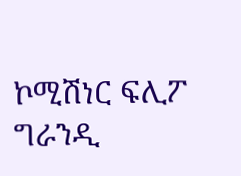ኮሚሽነር ፍሊፖ ግራንዲ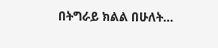በትግራይ ክልል በሁለት…